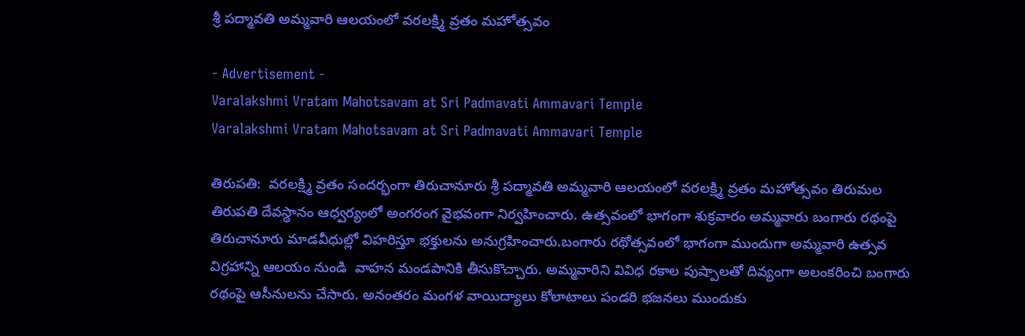శ్రీ పద్మావతి అమ్మవారి ఆలయంలో వరలక్ష్మి వ్రతం మహోత్సవం

- Advertisement -
Varalakshmi Vratam Mahotsavam at Sri Padmavati Ammavari Temple
Varalakshmi Vratam Mahotsavam at Sri Padmavati Ammavari Temple

తిరుపతి:  వరలక్ష్మి వ్రతం సందర్భంగా తిరుచానూరు శ్రీ పద్మావతి అమ్మవారి ఆలయంలో వరలక్ష్మి వ్రతం మహోత్సవం తిరుమల తిరుపతి దేవస్థానం ఆధ్వర్యంలో అంగరంగ వైభవంగా నిర్వహించారు. ఉత్సవంలో భాగంగా శుక్రవారం అమ్మవారు బంగారు రథంపై తిరుచానూరు మాడవీధుల్లో విహరిస్తూ భక్తులను అనుగ్రహించారు.బంగారు రథోత్సవంలో భాగంగా ముందుగా అమ్మవారి ఉత్సవ విగ్రహాన్ని ఆలయం నుండి  వాహన మండపానికి తీసుకొచ్చారు. అమ్మవారిని వివిధ రకాల పుష్పాలతో దివ్యంగా అలంకరించి బంగారు రథంపై ఆసీనులను చేసారు. అనంతరం మంగళ వాయిద్యాలు కోలాటాలు పండరి భజనలు ముందుకు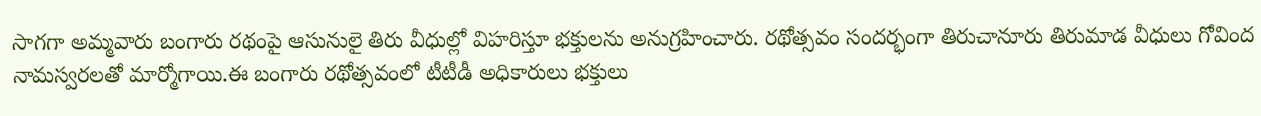సాగగా అమ్మవారు బంగారు రథంపై ఆసునులై తిరు వీధుల్లో విహరిస్తూ భక్తులను అనుగ్రహించారు. రథోత్సవం సందర్భంగా తిరుచానూరు తిరుమాడ వీధులు గోవింద నామస్వరలతో మార్మోగాయి.ఈ బంగారు రథోత్సవంలో టీటీడీ అధికారులు భక్తులు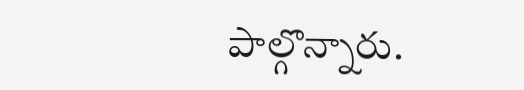పాల్గొన్నారు.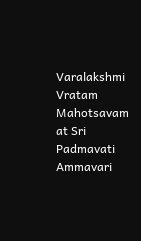Varalakshmi Vratam Mahotsavam at Sri Padmavati Ammavari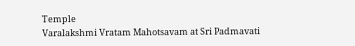Temple
Varalakshmi Vratam Mahotsavam at Sri Padmavati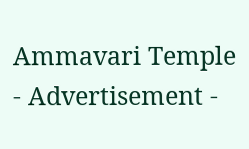Ammavari Temple
- Advertisement -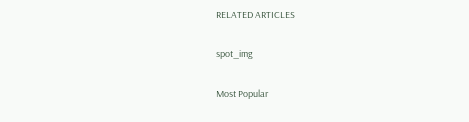RELATED ARTICLES

spot_img

Most Popular